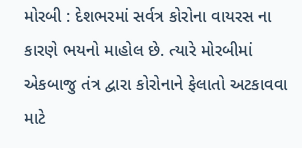મોરબી : દેશભરમાં સર્વત્ર કોરોના વાયરસ ના કારણે ભયનો માહોલ છે. ત્યારે મોરબીમાં એકબાજુ તંત્ર દ્વારા કોરોનાને ફેલાતો અટકાવવા માટે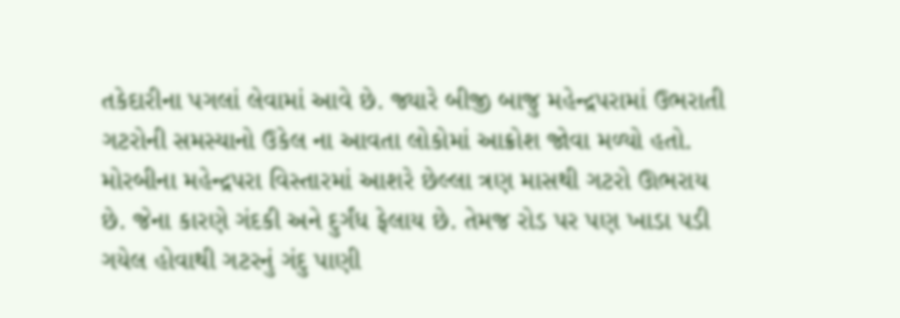તકેદારીના પગલાં લેવામાં આવે છે. જ્યારે બીજી બાજુ મહેન્દ્રપરામાં ઉભરાતી ગટરોની સમસ્યાનો ઉકેલ ના આવતા લોકોમાં આક્રોશ જોવા મળ્યો હતો. મોરબીના મહેન્દ્રપરા વિસ્તારમાં આશરે છેલ્લા ત્રણ માસથી ગટરો ઊભરાય છે. જેના કારણે ગંદકી અને દુર્ગંધ ફેલાય છે. તેમજ રોડ પર પણ ખાડા પડી ગયેલ હોવાથી ગટરનું ગંદુ પાણી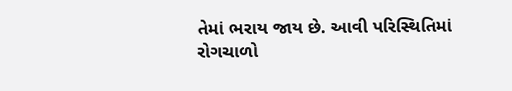તેમાં ભરાય જાય છે. આવી પરિસ્થિતિમાં રોગચાળો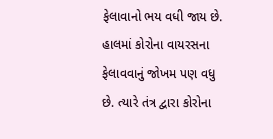ફેલાવાનો ભય વધી જાય છે. હાલમાં કોરોના વાયરસના ફેલાવવાનું જોખમ પણ વધુ છે. ત્યારે તંત્ર દ્વારા કોરોના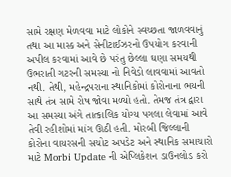સામે રક્ષણ મેળવવા માટે લોકોને સ્વચ્છતા જાળવવાનું તથા આ માસ્ક અને સેનીટાઈઝરનો ઉપયોગ કરવાની અપીલ કરવામાં આવે છે પરંતુ છેલ્લા ઘણા સમયથી ઉભરાતી ગટરની સમસ્યા નો નિવેડો લાવવામાં આવતો નથી. તેથી, મહેન્દ્રપરાના સ્થાનિકોમાં કોરોનાના ભયની સાથે તંત્ર સામે રોષ જોવા મળ્યો હતો. તેમજ તંત્ર દ્વારા આ સમસ્યા અંગે તાત્કાલિક યોગ્ય પગલા લેવામાં આવે તેવી રહીશોમાં માંગ ઊઠી હતી. મોરબી જિલ્લાની કોરોના વાયરસની સચોટ અપડેટ અને સ્થાનિક સમાચારો માટે Morbi Update ની એપ્લિકેશન ડાઉનલોડ કરો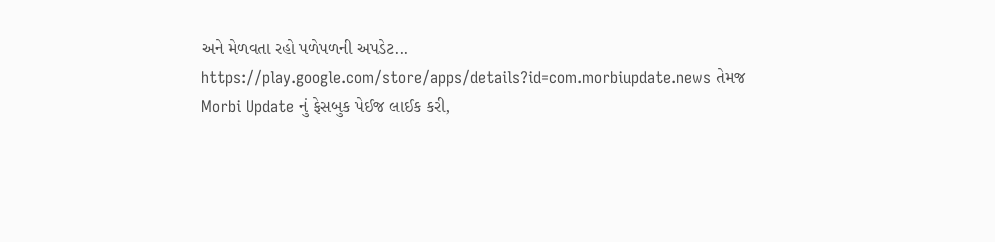અને મેળવતા રહો પળેપળની અપડેટ... https://play.google.com/store/apps/details?id=com.morbiupdate.news તેમજ Morbi Update નું ફેસબુક પેઈજ લાઈક કરી,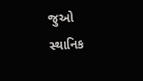જુઓ સ્થાનિક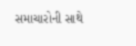સમાચારોની સાથે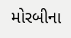મોરબીના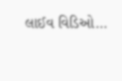લાઈવ વિડિઓ...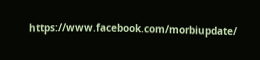https://www.facebook.com/morbiupdate/